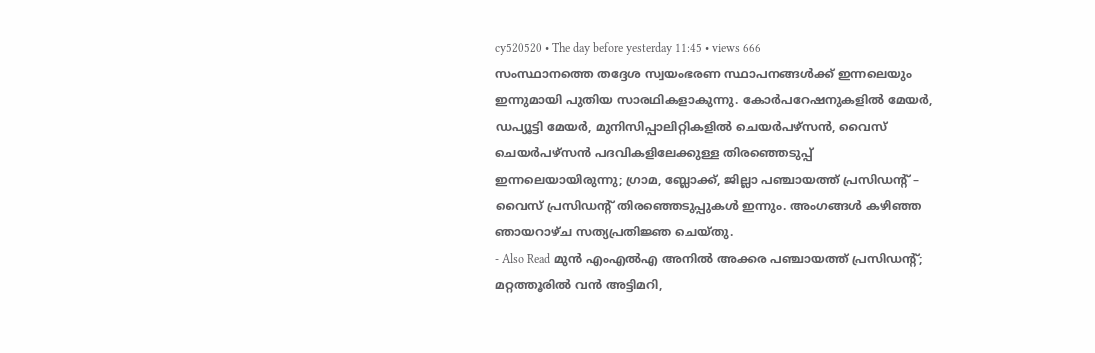cy520520 • The day before yesterday 11:45 • views 666
സംസ്ഥാനത്തെ തദ്ദേശ സ്വയംഭരണ സ്ഥാപനങ്ങൾക്ക് ഇന്നലെയും ഇന്നുമായി പുതിയ സാരഥികളാകുന്നു. കോർപറേഷനുകളിൽ മേയർ, ഡപ്യൂട്ടി മേയർ, മുനിസിപ്പാലിറ്റികളിൽ ചെയർപഴ്സൻ, വൈസ് ചെയർപഴ്സൻ പദവികളിലേക്കുള്ള തിരഞ്ഞെടുപ്പ് ഇന്നലെയായിരുന്നു; ഗ്രാമ, ബ്ലോക്ക്, ജില്ലാ പഞ്ചായത്ത് പ്രസിഡന്റ് – വൈസ് പ്രസിഡന്റ് തിരഞ്ഞെടുപ്പുകൾ ഇന്നും. അംഗങ്ങൾ കഴിഞ്ഞ ഞായറാഴ്ച സത്യപ്രതിജ്ഞ ചെയ്തു.
- Also Read മുൻ എംഎൽഎ അനിൽ അക്കര പഞ്ചായത്ത് പ്രസിഡന്റ്; മറ്റത്തൂരിൽ വൻ അട്ടിമറി,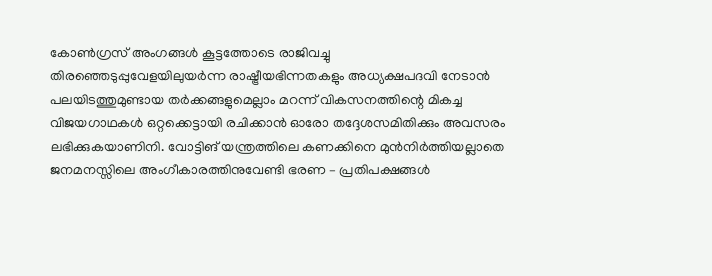കോൺഗ്രസ് അംഗങ്ങൾ കൂട്ടത്തോടെ രാജിവച്ചു
തിരഞ്ഞെടുപ്പുവേളയിലുയർന്ന രാഷ്ട്രീയഭിന്നതകളും അധ്യക്ഷപദവി നേടാൻ പലയിടത്തുമുണ്ടായ തർക്കങ്ങളുമെല്ലാം മറന്ന് വികസനത്തിന്റെ മികച്ച വിജയഗാഥകൾ ഒറ്റക്കെട്ടായി രചിക്കാൻ ഓരോ തദ്ദേശസമിതിക്കും അവസരം ലഭിക്കുകയാണിനി. വോട്ടിങ് യന്ത്രത്തിലെ കണക്കിനെ മുൻനിർത്തിയല്ലാതെ ജനമനസ്സിലെ അംഗീകാരത്തിനുവേണ്ടി ഭരണ – പ്രതിപക്ഷങ്ങൾ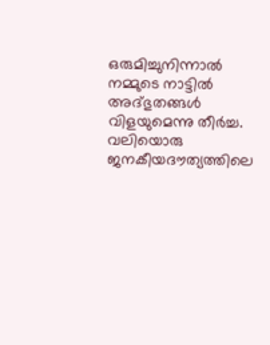ഒരുമിച്ചുനിന്നാൽ നമ്മുടെ നാട്ടിൽ അദ്ഭുതങ്ങൾ വിളയുമെന്നു തീർച്ച.
വലിയൊരു ജനകീയദൗത്യത്തിലെ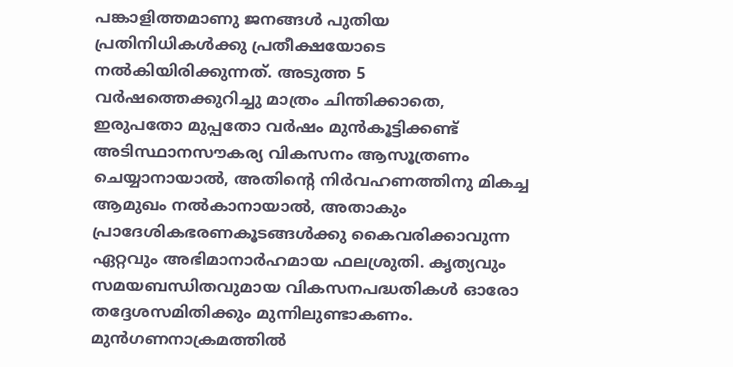പങ്കാളിത്തമാണു ജനങ്ങൾ പുതിയ പ്രതിനിധികൾക്കു പ്രതീക്ഷയോടെ നൽകിയിരിക്കുന്നത്. അടുത്ത 5 വർഷത്തെക്കുറിച്ചു മാത്രം ചിന്തിക്കാതെ, ഇരുപതോ മുപ്പതോ വർഷം മുൻകൂട്ടിക്കണ്ട് അടിസ്ഥാനസൗകര്യ വികസനം ആസൂത്രണം ചെയ്യാനായാൽ, അതിന്റെ നിർവഹണത്തിനു മികച്ച ആമുഖം നൽകാനായാൽ, അതാകും പ്രാദേശികഭരണകൂടങ്ങൾക്കു കൈവരിക്കാവുന്ന ഏറ്റവും അഭിമാനാർഹമായ ഫലശ്രുതി. കൃത്യവും സമയബന്ധിതവുമായ വികസനപദ്ധതികൾ ഓരോ തദ്ദേശസമിതിക്കും മുന്നിലുണ്ടാകണം. മുൻഗണനാക്രമത്തിൽ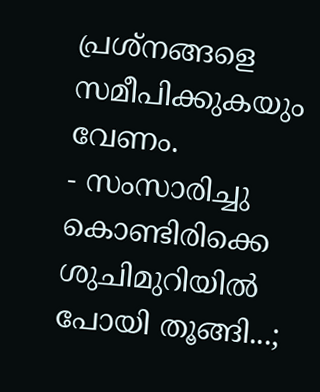പ്രശ്നങ്ങളെ സമീപിക്കുകയും വേണം.
- സംസാരിച്ചു കൊണ്ടിരിക്കെ ശുചിമുറിയിൽ പോയി തൂങ്ങി...;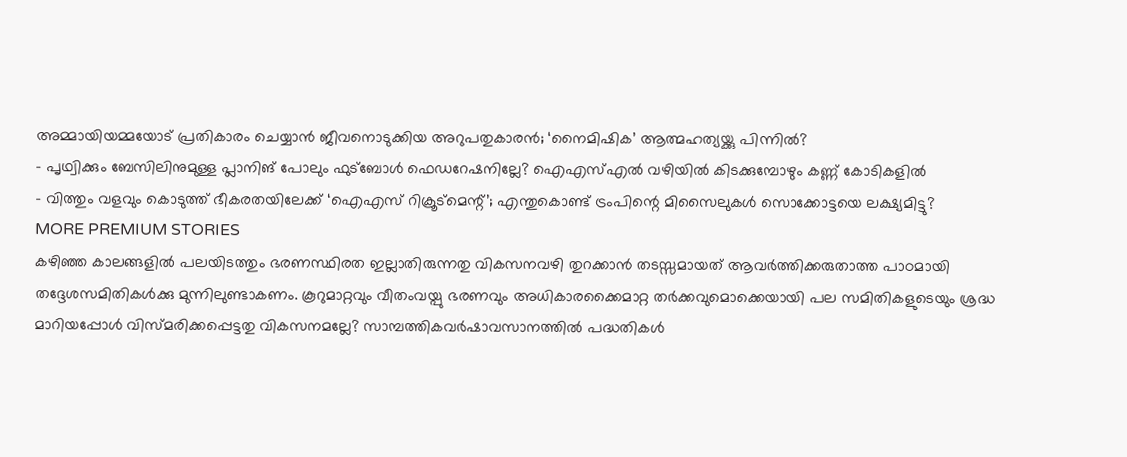അമ്മായിയമ്മയോട് പ്രതികാരം ചെയ്യാൻ ജീവനൊടുക്കിയ അറുപതുകാരൻ; ‘നൈമിഷിക’ ആത്മഹത്യയ്ക്കു പിന്നിൽ?
- പൃഥ്വിക്കും ബേസിലിനുമുള്ള പ്ലാനിങ് പോലും ഫുട്ബോൾ ഫെഡറേഷനില്ലേ? ഐഎസ്എൽ വഴിയിൽ കിടക്കുമ്പോഴും കണ്ണ് കോടികളിൽ
- വിത്തും വളവും കൊടുത്ത് ഭീകരതയിലേക്ക് ‘ഐഎസ് റിക്രൂട്മെന്റ്’; എന്തുകൊണ്ട് ട്രംപിന്റെ മിസൈലുകൾ സൊക്കോട്ടയെ ലക്ഷ്യമിട്ടു?
MORE PREMIUM STORIES
കഴിഞ്ഞ കാലങ്ങളിൽ പലയിടത്തും ഭരണസ്ഥിരത ഇല്ലാതിരുന്നതു വികസനവഴി തുറക്കാൻ തടസ്സമായത് ആവർത്തിക്കരുതാത്ത പാഠമായി തദ്ദേശസമിതികൾക്കു മുന്നിലുണ്ടാകണം. കൂറുമാറ്റവും വീതംവയ്പു ഭരണവും അധികാരക്കൈമാറ്റ തർക്കവുമൊക്കെയായി പല സമിതികളുടെയും ശ്രദ്ധ മാറിയപ്പോൾ വിസ്മരിക്കപ്പെട്ടതു വികസനമല്ലേ? സാമ്പത്തികവർഷാവസാനത്തിൽ പദ്ധതികൾ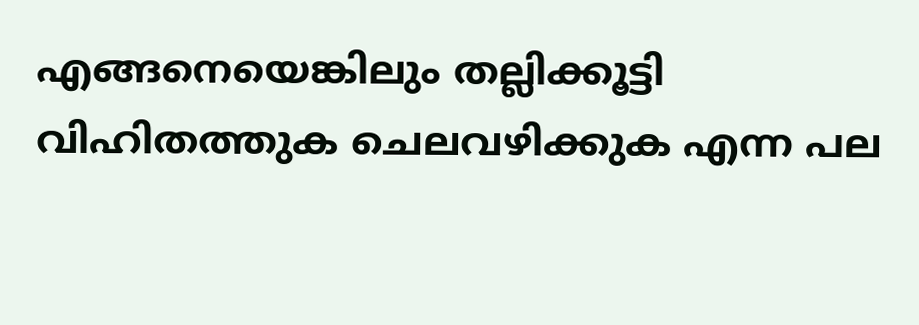എങ്ങനെയെങ്കിലും തല്ലിക്കൂട്ടി വിഹിതത്തുക ചെലവഴിക്കുക എന്ന പല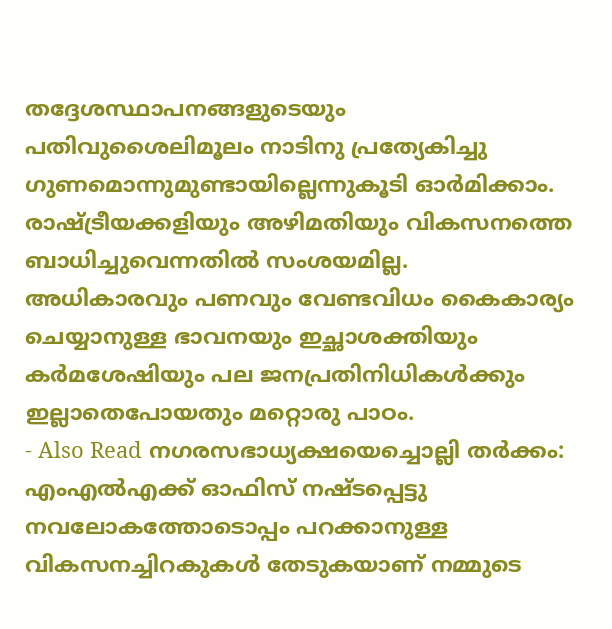തദ്ദേശസ്ഥാപനങ്ങളുടെയും പതിവുശൈലിമൂലം നാടിനു പ്രത്യേകിച്ചു ഗുണമൊന്നുമുണ്ടായില്ലെന്നുകൂടി ഓർമിക്കാം. രാഷ്ട്രീയക്കളിയും അഴിമതിയും വികസനത്തെ ബാധിച്ചുവെന്നതിൽ സംശയമില്ല. അധികാരവും പണവും വേണ്ടവിധം കൈകാര്യം ചെയ്യാനുള്ള ഭാവനയും ഇച്ഛാശക്തിയും കർമശേഷിയും പല ജനപ്രതിനിധികൾക്കും ഇല്ലാതെപോയതും മറ്റൊരു പാഠം.
- Also Read നഗരസഭാധ്യക്ഷയെച്ചൊല്ലി തർക്കം: എംഎൽഎക്ക് ഓഫിസ് നഷ്ടപ്പെട്ടു
നവലോകത്തോടൊപ്പം പറക്കാനുള്ള വികസനച്ചിറകുകൾ തേടുകയാണ് നമ്മുടെ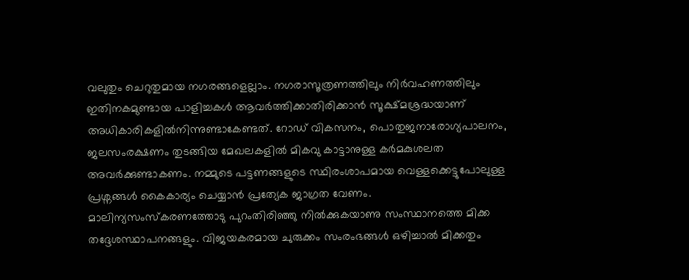വലുതും ചെറുതുമായ നഗരങ്ങളെല്ലാം. നഗരാസൂത്രണത്തിലും നിർവഹണത്തിലും ഇതിനകമുണ്ടായ പാളിച്ചകൾ ആവർത്തിക്കാതിരിക്കാൻ സൂക്ഷ്മശ്രദ്ധയാണ് അധികാരികളിൽനിന്നുണ്ടാകേണ്ടത്. റോഡ് വികസനം, പൊതുജനാരോഗ്യപാലനം, ജലസംരക്ഷണം തുടങ്ങിയ മേഖലകളിൽ മികവു കാട്ടാനുള്ള കർമകുശലത അവർക്കുണ്ടാകണം. നമ്മുടെ പട്ടണങ്ങളുടെ സ്ഥിരംശാപമായ വെള്ളക്കെട്ടുപോലുള്ള പ്രശ്നങ്ങൾ കൈകാര്യം ചെയ്യാൻ പ്രത്യേക ജാഗ്രത വേണം.
മാലിന്യസംസ്കരണത്തോടു പുറംതിരിഞ്ഞു നിൽക്കുകയാണു സംസ്ഥാനത്തെ മിക്ക തദ്ദേശസ്ഥാപനങ്ങളും. വിജയകരമായ ചുരുക്കം സംരംഭങ്ങൾ ഒഴിച്ചാൽ മിക്കതും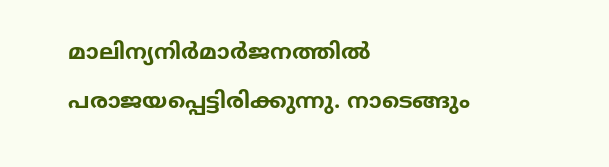മാലിന്യനിർമാർജനത്തിൽ പരാജയപ്പെട്ടിരിക്കുന്നു. നാടെങ്ങും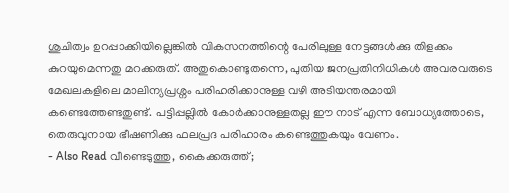ശുചിത്വം ഉറപ്പാക്കിയില്ലെങ്കിൽ വികസനത്തിന്റെ പേരിലുള്ള നേട്ടങ്ങൾക്കു തിളക്കം കുറയുമെന്നതു മറക്കരുത്. അതുകൊണ്ടുതന്നെ, പുതിയ ജനപ്രതിനിധികൾ അവരവരുടെ മേഖലകളിലെ മാലിന്യപ്രശ്നം പരിഹരിക്കാനുള്ള വഴി അടിയന്തരമായി കണ്ടെത്തേണ്ടതുണ്ട്. പട്ടിപ്പല്ലിൽ കോർക്കാനുള്ളതല്ല ഈ നാട് എന്ന ബോധ്യത്തോടെ, തെരുവുനായ ഭീഷണിക്കു ഫലപ്രദ പരിഹാരം കണ്ടെത്തുകയും വേണം.
- Also Read വീണ്ടെടുത്തു, കൈക്കരുത്ത്;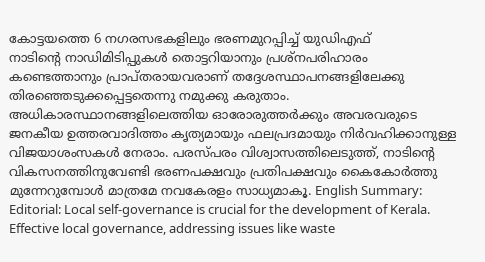കോട്ടയത്തെ 6 നഗരസഭകളിലും ഭരണമുറപ്പിച്ച് യുഡിഎഫ്
നാടിന്റെ നാഡിമിടിപ്പുകൾ തൊട്ടറിയാനും പ്രശ്നപരിഹാരം കണ്ടെത്താനും പ്രാപ്തരായവരാണ് തദ്ദേശസ്ഥാപനങ്ങളിലേക്കു തിരഞ്ഞെടുക്കപ്പെട്ടതെന്നു നമുക്കു കരുതാം. അധികാരസ്ഥാനങ്ങളിലെത്തിയ ഓരോരുത്തർക്കും അവരവരുടെ ജനകീയ ഉത്തരവാദിത്തം കൃത്യമായും ഫലപ്രദമായും നിർവഹിക്കാനുള്ള വിജയാശംസകൾ നേരാം. പരസ്പരം വിശ്വാസത്തിലെടുത്ത്, നാടിന്റെ വികസനത്തിനുവേണ്ടി ഭരണപക്ഷവും പ്രതിപക്ഷവും കൈകോർത്തു മുന്നേറുമ്പോൾ മാത്രമേ നവകേരളം സാധ്യമാകൂ. English Summary:
Editorial: Local self-governance is crucial for the development of Kerala. Effective local governance, addressing issues like waste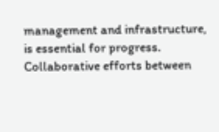management and infrastructure, is essential for progress. Collaborative efforts between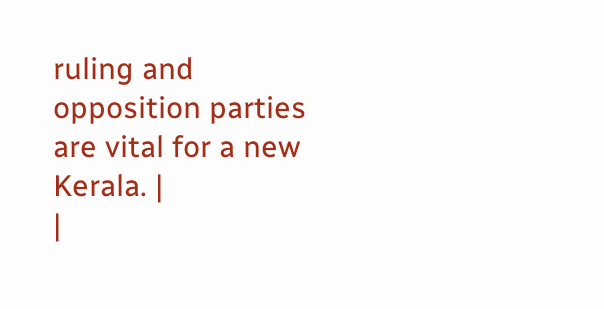ruling and opposition parties are vital for a new Kerala. |
|